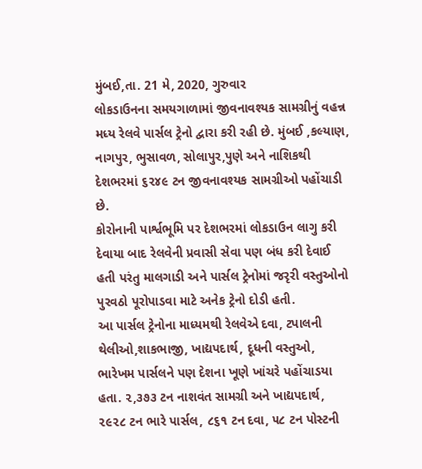મુંબઈ,તા. 21 મે, 2020, ગુરુવાર
લોકડાઉનના સમયગાળામાં જીવનાવશ્યક સામગ્રીનું વહન્ન મધ્ય રેલવે પાર્સલ ટ્રેનો દ્વારા કરી રહી છે. મુંબઈ ,કલ્યાણ, નાગપુર, ભુસાવળ, સોલાપુર,પુણે અને નાશિકથી દેશભરમાં ૬૨૪૯ ટન જીવનાવશ્યક સામગ્રીઓ પહોંચાડી છે.
કોરોનાની પાર્શ્વભૂમિ પર દેશભરમાં લોકડાઉન લાગુ કરી દેવાયા બાદ રેલવેની પ્રવાસી સેવા પણ બંધ કરી દેવાઈ હતી પરંતુ માલગાડી અને પાર્સલ ટ્રેનોમાં જરૃરી વસ્તુઓનો પુરવઠો પૂરોપાડવા માટે અનેક ટ્રેનો દોડી હતી.
આ પાર્સલ ટ્રેનોના માધ્યમથી રેલવેએ દવા, ટપાલની થેલીઓ,શાકભાજી, ખાદ્યપદાર્થ, દૂધની વસ્તુઓ, ભારેખમ પાર્સલને પણ દેશના ખૂણે ખાંચરે પહોંચાડયા હતા. ૨,૩૭૩ ટન નાશવંત સામગ્રી અને ખાદ્યપદાર્થ, ૨૯૨૮ ટન ભારે પાર્સલ, ૮૬૧ ટન દવા, ૫૮ ટન પોસ્ટની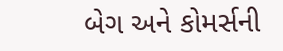બેગ અને કોમર્સની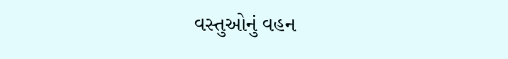વસ્તુઓનું વહન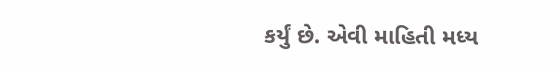કર્યું છે. એવી માહિતી મધ્ય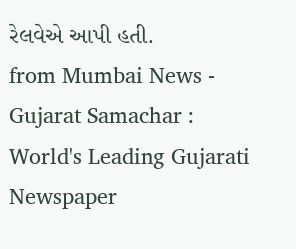રેલવેએ આપી હતી.
from Mumbai News - Gujarat Samachar : World's Leading Gujarati Newspaper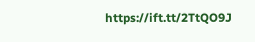https://ift.tt/2TtQO9J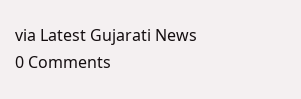via Latest Gujarati News
0 Comments